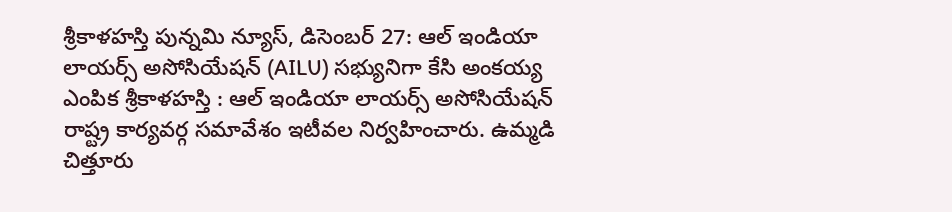శ్రీకాళహస్తి పున్నమి న్యూస్, డిసెంబర్ 27: ఆల్ ఇండియా లాయర్స్ అసోసియేషన్ (AILU) సభ్యునిగా కేసి అంకయ్య ఎంపిక శ్రీకాళహస్తి : ఆల్ ఇండియా లాయర్స్ అసోసియేషన్ రాష్ట్ర కార్యవర్గ సమావేశం ఇటీవల నిర్వహించారు. ఉమ్మడి చిత్తూరు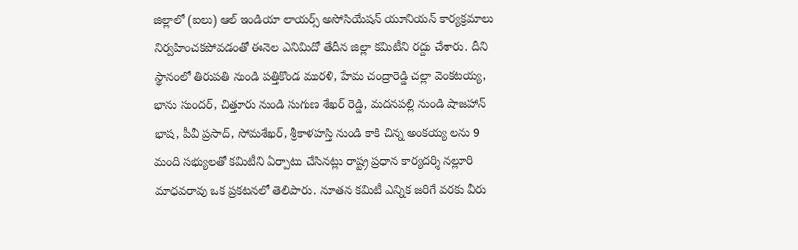జిల్లాలో (ఐలు) ఆల్ ఇండియా లాయర్స్ అసోసియేషన్ యూనియన్ కార్యక్రమాలు నిర్వహించకపోవడంతో ఈనెల ఎనిమిదో తేదీన జిల్లా కమిటీని రద్దు చేశారు. దీని స్థానంలో తిరుపతి నుండి పత్తికొండ మురళి, హేమ చంద్రారెడ్డి చల్లా వెంకటయ్య, భాను సుందర్, చిత్తూరు నుండి సుగుణ శేఖర్ రెడ్డి, మదనపల్లి నుండి షాజహాన్ భాష, పీవీ ప్రసాద్, సోమశేఖర్, శ్రీకాళహస్తి నుండి కాకి చిన్న అంకయ్య లను 9 మంది సభ్యులతో కమిటీని ఏర్పాటు చేసినట్లు రాష్ట్ర ప్రధాన కార్యదర్శి నల్లూరి మాధవరావు ఒక ప్రకటనలో తెలిపారు. నూతన కమిటీ ఎన్నిక జరిగే వరకు వీరు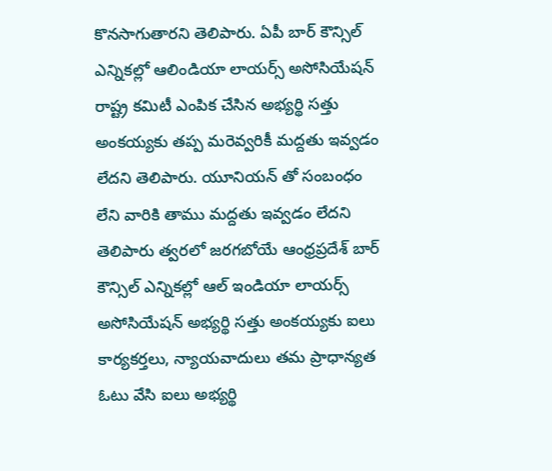కొనసాగుతారని తెలిపారు. ఏపీ బార్ కౌన్సిల్ ఎన్నికల్లో ఆలిండియా లాయర్స్ అసోసియేషన్ రాష్ట్ర కమిటీ ఎంపిక చేసిన అభ్యర్థి సత్తు అంకయ్యకు తప్ప మరెవ్వరికీ మద్దతు ఇవ్వడం లేదని తెలిపారు. యూనియన్ తో సంబంధం లేని వారికి తాము మద్దతు ఇవ్వడం లేదని తెలిపారు త్వరలో జరగబోయే ఆంధ్రప్రదేశ్ బార్ కౌన్సిల్ ఎన్నికల్లో ఆల్ ఇండియా లాయర్స్ అసోసియేషన్ అభ్యర్థి సత్తు అంకయ్యకు ఐలు కార్యకర్తలు, న్యాయవాదులు తమ ప్రాధాన్యత ఓటు వేసి ఐలు అభ్యర్థి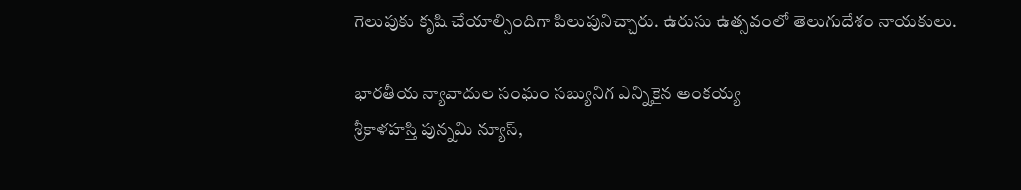గెలుపుకు కృషి చేయాల్సిందిగా పిలుపునిచ్చారు. ఉరుసు ఉత్సవంలో తెలుగుదేశం నాయకులు.

భారతీయ న్యావాదుల సంఘం సబ్యునిగ ఎన్నికైన అంకయ్య
శ్రీకాళహస్తి పున్నమి న్యూస్,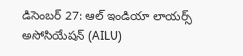డిసెంబర్ 27: ఆల్ ఇండియా లాయర్స్ అసోసియేషన్ (AILU)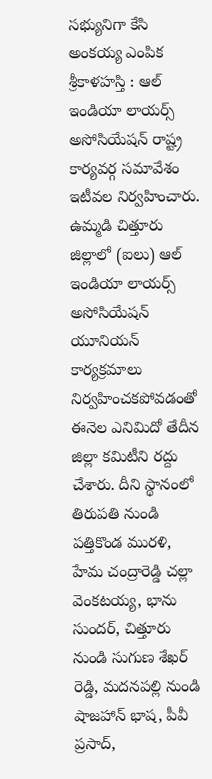సభ్యునిగా కేసి అంకయ్య ఎంపిక శ్రీకాళహస్తి : ఆల్ ఇండియా లాయర్స్ అసోసియేషన్ రాష్ట్ర కార్యవర్గ సమావేశం ఇటీవల నిర్వహించారు. ఉమ్మడి చిత్తూరు జిల్లాలో (ఐలు) ఆల్ ఇండియా లాయర్స్ అసోసియేషన్ యూనియన్ కార్యక్రమాలు నిర్వహించకపోవడంతో ఈనెల ఎనిమిదో తేదీన జిల్లా కమిటీని రద్దు చేశారు. దీని స్థానంలో తిరుపతి నుండి పత్తికొండ మురళి, హేమ చంద్రారెడ్డి చల్లా వెంకటయ్య, భాను సుందర్, చిత్తూరు నుండి సుగుణ శేఖర్ రెడ్డి, మదనపల్లి నుండి షాజహాన్ భాష, పీవీ ప్రసాద్,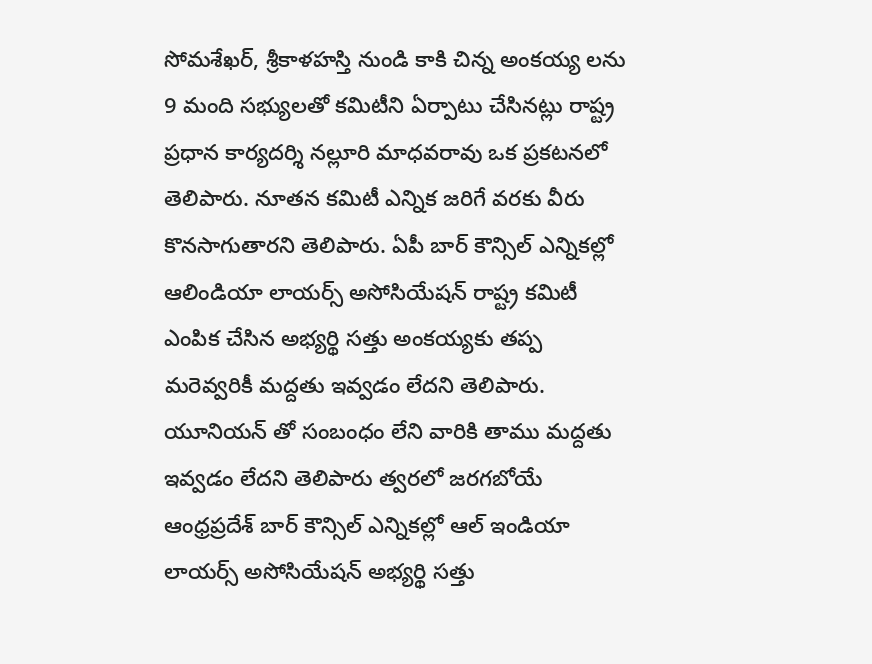సోమశేఖర్, శ్రీకాళహస్తి నుండి కాకి చిన్న అంకయ్య లను 9 మంది సభ్యులతో కమిటీని ఏర్పాటు చేసినట్లు రాష్ట్ర ప్రధాన కార్యదర్శి నల్లూరి మాధవరావు ఒక ప్రకటనలో తెలిపారు. నూతన కమిటీ ఎన్నిక జరిగే వరకు వీరు కొనసాగుతారని తెలిపారు. ఏపీ బార్ కౌన్సిల్ ఎన్నికల్లో ఆలిండియా లాయర్స్ అసోసియేషన్ రాష్ట్ర కమిటీ ఎంపిక చేసిన అభ్యర్థి సత్తు అంకయ్యకు తప్ప మరెవ్వరికీ మద్దతు ఇవ్వడం లేదని తెలిపారు. యూనియన్ తో సంబంధం లేని వారికి తాము మద్దతు ఇవ్వడం లేదని తెలిపారు త్వరలో జరగబోయే ఆంధ్రప్రదేశ్ బార్ కౌన్సిల్ ఎన్నికల్లో ఆల్ ఇండియా లాయర్స్ అసోసియేషన్ అభ్యర్థి సత్తు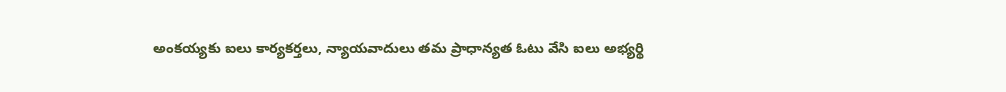అంకయ్యకు ఐలు కార్యకర్తలు, న్యాయవాదులు తమ ప్రాధాన్యత ఓటు వేసి ఐలు అభ్యర్థి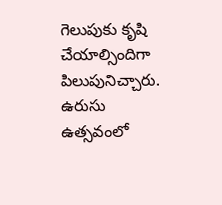గెలుపుకు కృషి చేయాల్సిందిగా పిలుపునిచ్చారు. ఉరుసు ఉత్సవంలో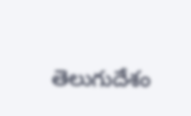తెలుగుదేశం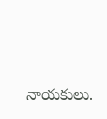నాయకులు.